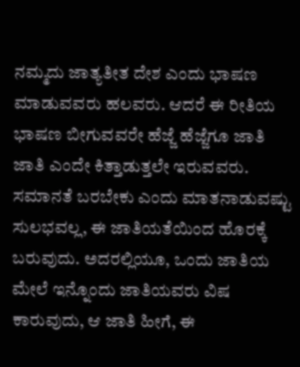ನಮ್ಮದು ಜಾತ್ಯತೀತ ದೇಶ ಎಂದು ಭಾಷಣ ಮಾಡುವವರು ಹಲವರು. ಆದರೆ ಈ ರೀತಿಯ ಭಾಷಣ ಬೀಗುವವರೇ ಹೆಜ್ಜೆ ಹೆಜ್ಜೆಗೂ ಜಾತಿ ಜಾತಿ ಎಂದೇ ಕಿತ್ತಾಡುತ್ತಲೇ ಇರುವವರು. ಸಮಾನತೆ ಬರಬೇಕು ಎಂದು ಮಾತನಾಡುವಷ್ಟು ಸುಲಭವಲ್ಲ, ಈ ಜಾತಿಯತೆಯಿಂದ ಹೊರಕ್ಕೆ ಬರುವುದು. ಅದರಲ್ಲಿಯೂ, ಒಂದು ಜಾತಿಯ ಮೇಲೆ ಇನ್ನೊಂದು ಜಾತಿಯವರು ವಿಷ ಕಾರುವುದು, ಆ ಜಾತಿ ಹೀಗೆ, ಈ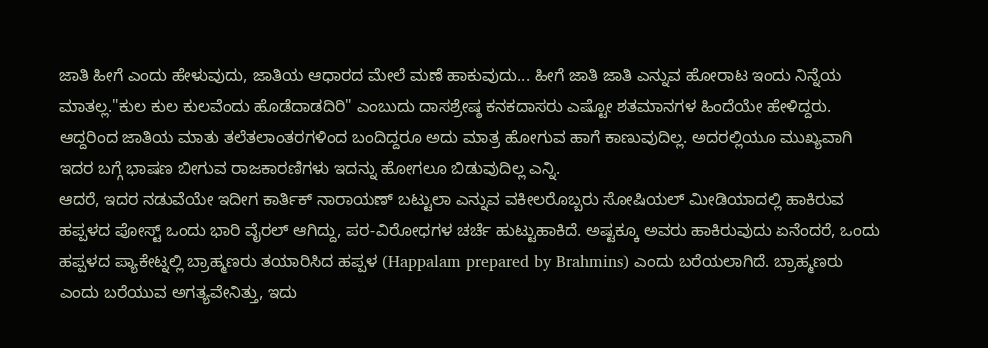ಜಾತಿ ಹೀಗೆ ಎಂದು ಹೇಳುವುದು, ಜಾತಿಯ ಆಧಾರದ ಮೇಲೆ ಮಣೆ ಹಾಕುವುದು... ಹೀಗೆ ಜಾತಿ ಜಾತಿ ಎನ್ನುವ ಹೋರಾಟ ಇಂದು ನಿನ್ನೆಯ ಮಾತಲ್ಲ."ಕುಲ ಕುಲ ಕುಲವೆಂದು ಹೊಡೆದಾಡದಿರಿ" ಎಂಬುದು ದಾಸಶ್ರೇಷ್ಠ ಕನಕದಾಸರು ಎಷ್ಟೋ ಶತಮಾನಗಳ ಹಿಂದೆಯೇ ಹೇಳಿದ್ದರು. ಆದ್ದರಿಂದ ಜಾತಿಯ ಮಾತು ತಲೆತಲಾಂತರಗಳಿಂದ ಬಂದಿದ್ದರೂ ಅದು ಮಾತ್ರ ಹೋಗುವ ಹಾಗೆ ಕಾಣುವುದಿಲ್ಲ. ಅದರಲ್ಲಿಯೂ ಮುಖ್ಯವಾಗಿ ಇದರ ಬಗ್ಗೆ ಭಾಷಣ ಬೀಗುವ ರಾಜಕಾರಣಿಗಳು ಇದನ್ನು ಹೋಗಲೂ ಬಿಡುವುದಿಲ್ಲ ಎನ್ನಿ.
ಆದರೆ, ಇದರ ನಡುವೆಯೇ ಇದೀಗ ಕಾರ್ತಿಕ್ ನಾರಾಯಣ್ ಬಟ್ಟುಲಾ ಎನ್ನುವ ವಕೀಲರೊಬ್ಬರು ಸೋಷಿಯಲ್ ಮೀಡಿಯಾದಲ್ಲಿ ಹಾಕಿರುವ ಹಪ್ಪಳದ ಪೋಸ್ಟ್ ಒಂದು ಭಾರಿ ವೈರಲ್ ಆಗಿದ್ದು, ಪರ-ವಿರೋಧಗಳ ಚರ್ಚೆ ಹುಟ್ಟುಹಾಕಿದೆ. ಅಷ್ಟಕ್ಕೂ ಅವರು ಹಾಕಿರುವುದು ಏನೆಂದರೆ, ಒಂದು ಹಪ್ಪಳದ ಪ್ಯಾಕೇಟ್ನಲ್ಲಿ ಬ್ರಾಹ್ಮಣರು ತಯಾರಿಸಿದ ಹಪ್ಪಳ (Happalam prepared by Brahmins) ಎಂದು ಬರೆಯಲಾಗಿದೆ. ಬ್ರಾಹ್ಮಣರು ಎಂದು ಬರೆಯುವ ಅಗತ್ಯವೇನಿತ್ತು, ಇದು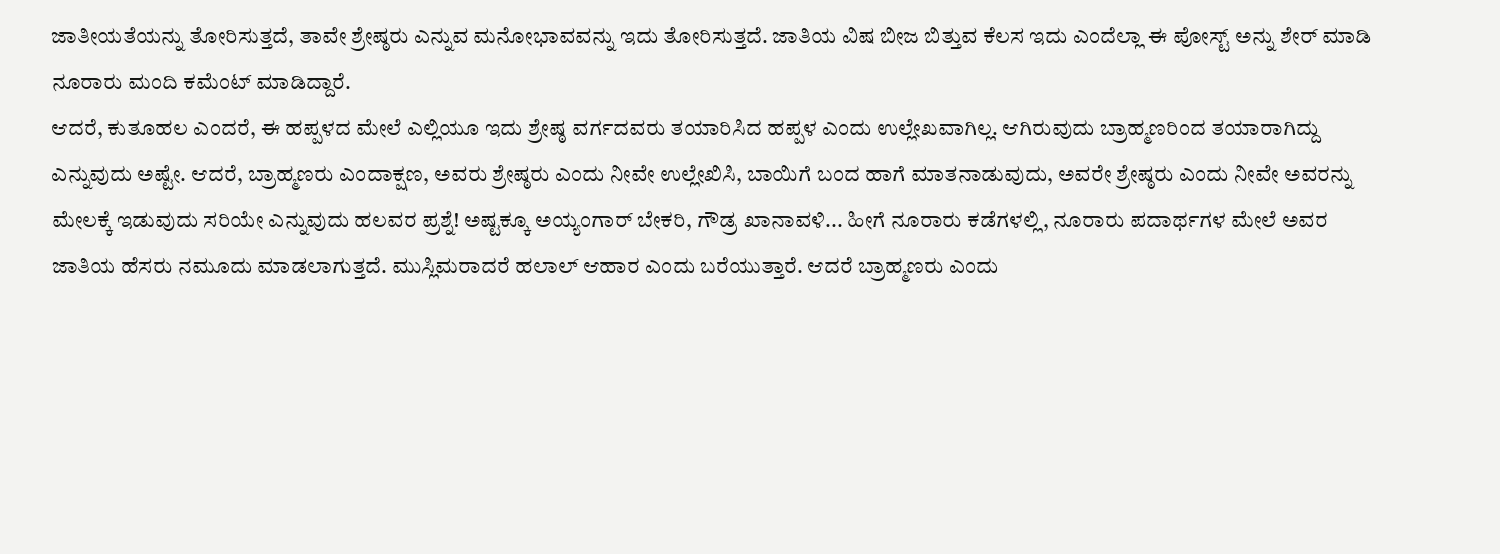ಜಾತೀಯತೆಯನ್ನು ತೋರಿಸುತ್ತದೆ, ತಾವೇ ಶ್ರೇಷ್ಠರು ಎನ್ನುವ ಮನೋಭಾವವನ್ನು ಇದು ತೋರಿಸುತ್ತದೆ. ಜಾತಿಯ ವಿಷ ಬೀಜ ಬಿತ್ತುವ ಕೆಲಸ ಇದು ಎಂದೆಲ್ಲಾ ಈ ಪೋಸ್ಟ್ ಅನ್ನು ಶೇರ್ ಮಾಡಿ ನೂರಾರು ಮಂದಿ ಕಮೆಂಟ್ ಮಾಡಿದ್ದಾರೆ.
ಆದರೆ, ಕುತೂಹಲ ಎಂದರೆ, ಈ ಹಪ್ಪಳದ ಮೇಲೆ ಎಲ್ಲಿಯೂ ಇದು ಶ್ರೇಷ್ಠ ವರ್ಗದವರು ತಯಾರಿಸಿದ ಹಪ್ಪಳ ಎಂದು ಉಲ್ಲೇಖವಾಗಿಲ್ಲ. ಆಗಿರುವುದು ಬ್ರಾಹ್ಮಣರಿಂದ ತಯಾರಾಗಿದ್ದು ಎನ್ನುವುದು ಅಷ್ಟೇ. ಆದರೆ, ಬ್ರಾಹ್ಮಣರು ಎಂದಾಕ್ಷಣ, ಅವರು ಶ್ರೇಷ್ಠರು ಎಂದು ನೀವೇ ಉಲ್ಲೇಖಿಸಿ, ಬಾಯಿಗೆ ಬಂದ ಹಾಗೆ ಮಾತನಾಡುವುದು, ಅವರೇ ಶ್ರೇಷ್ಠರು ಎಂದು ನೀವೇ ಅವರನ್ನು ಮೇಲಕ್ಕೆ ಇಡುವುದು ಸರಿಯೇ ಎನ್ನುವುದು ಹಲವರ ಪ್ರಶ್ನೆ! ಅಷ್ಟಕ್ಕೂ ಅಯ್ಯಂಗಾರ್ ಬೇಕರಿ, ಗೌಡ್ರ ಖಾನಾವಳಿ... ಹೀಗೆ ನೂರಾರು ಕಡೆಗಳಲ್ಲಿ, ನೂರಾರು ಪದಾರ್ಥಗಳ ಮೇಲೆ ಅವರ ಜಾತಿಯ ಹೆಸರು ನಮೂದು ಮಾಡಲಾಗುತ್ತದೆ. ಮುಸ್ಲಿಮರಾದರೆ ಹಲಾಲ್ ಆಹಾರ ಎಂದು ಬರೆಯುತ್ತಾರೆ. ಆದರೆ ಬ್ರಾಹ್ಮಣರು ಎಂದು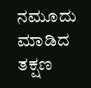ನಮೂದು ಮಾಡಿದ ತಕ್ಷಣ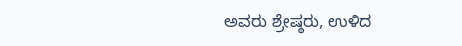ಅವರು ಶ್ರೇಷ್ಠರು, ಉಳಿದ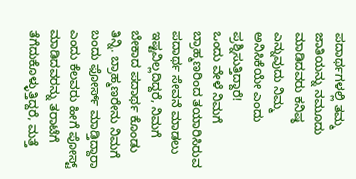ಪದಾರ್ಥಗಳಲ್ಲಿ ತಮ್ಮ ಜಾತಿಯನ್ನು ನಮೂದು ಮಾಡಿದವರು ಕನಿಷ್ಠ ಎನ್ನುವುದು ನಿಮ್ಮ ಅನಿಸಿಕೆಯೇ ಎಂದು ಪ್ರಶ್ನಿಸುತ್ತಿದ್ದಾರೆ!
ಒಂದು ವೇಳೆ ನಿಮಗೆ ಬ್ರಾಹ್ಮಣರಿಂದ ತಯಾರಿಸಿರುವ ಪದಾರ್ಥ ಸೇವನೆ ಮಾಡಲು ಇಷ್ಟವಿಲ್ಲದಿದ್ದರೆ, ನಿಮಗೆ ಬೇಕಾದ ಪದಾರ್ಥ ಕೊಂಡು ತಿನ್ನಿ. ಬ್ರಾಹ್ಮಣರೇನು ನಿಮಗೆ ಬಂದು ಫೋರ್ಸ್ ಮಾಡ್ತಿದ್ದಾರಾ ಎಂದು ಕೆಲವರು ಹೀಗೆ ಪೋಸ್ಟ್ ಮಾಡಿದವರನ್ನು ತರಾಟೆಗೆ ತೆಗೆದುಕೊಳ್ಳುತ್ತಿದ್ದರೆ, ಮತ್ತೆ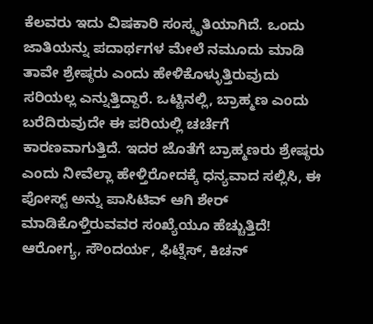ಕೆಲವರು ಇದು ವಿಷಕಾರಿ ಸಂಸ್ಕೃತಿಯಾಗಿದೆ. ಒಂದು ಜಾತಿಯನ್ನು ಪದಾರ್ಥಗಳ ಮೇಲೆ ನಮೂದು ಮಾಡಿ ತಾವೇ ಶ್ರೇಷ್ಠರು ಎಂದು ಹೇಳಿಕೊಳ್ಳುತ್ತಿರುವುದು ಸರಿಯಲ್ಲ ಎನ್ನುತ್ತಿದ್ದಾರೆ. ಒಟ್ಟಿನಲ್ಲಿ, ಬ್ರಾಹ್ಮಣ ಎಂದು ಬರೆದಿರುವುದೇ ಈ ಪರಿಯಲ್ಲಿ ಚರ್ಚೆಗೆ ಕಾರಣವಾಗುತ್ತಿದೆ. ಇದರ ಜೊತೆಗೆ ಬ್ರಾಹ್ಮಣರು ಶ್ರೇಷ್ಠರು ಎಂದು ನೀವೆಲ್ಲಾ ಹೇಳ್ತಿರೋದಕ್ಕೆ ಧನ್ಯವಾದ ಸಲ್ಲಿಸಿ, ಈ ಪೋಸ್ಟ್ ಅನ್ನು ಪಾಸಿಟಿವ್ ಆಗಿ ಶೇರ್ ಮಾಡಿಕೊಳ್ತಿರುವವರ ಸಂಖ್ಯೆಯೂ ಹೆಚ್ಚುತ್ತಿದೆ!
ಆರೋಗ್ಯ, ಸೌಂದರ್ಯ, ಫಿಟ್ನೆಸ್, ಕಿಚನ್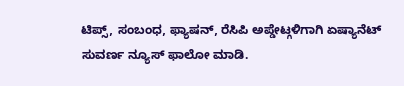ಟಿಪ್ಸ್, ಸಂಬಂಧ, ಫ್ಯಾಷನ್, ರೆಸಿಪಿ ಅಪ್ಡೇಟ್ಗಳಿಗಾಗಿ ಏಷ್ಯಾನೆಟ್ ಸುವರ್ಣ ನ್ಯೂಸ್ ಫಾಲೋ ಮಾಡಿ.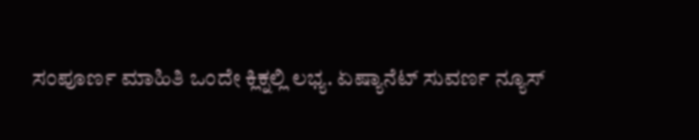ಸಂಪೂರ್ಣ ಮಾಹಿತಿ ಒಂದೇ ಕ್ಲಿಕ್ನಲ್ಲಿ ಲಭ್ಯ. ಏಷ್ಯಾನೆಟ್ ಸುವರ್ಣ ನ್ಯೂಸ್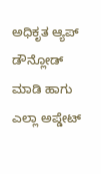ಅಧಿಕೃತ ಆ್ಯಪ್ ಡೌನ್ಲೋಡ್ ಮಾಡಿ ಹಾಗು ಎಲ್ಲಾ ಅಪ್ಡೇಟ್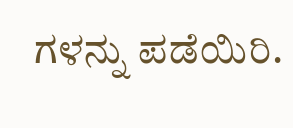ಗಳನ್ನು ಪಡೆಯಿರಿ.